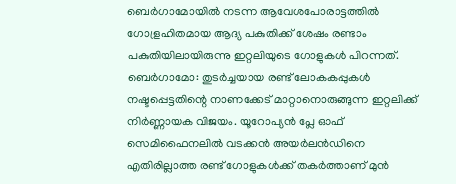ബെർഗാമോയിൽ നടന്ന ആവേശപോരാട്ടത്തിൽ ഗോള്രഹിതമായ ആദ്യ പകുതിക്ക് ശേഷം രണ്ടാം പകുതിയിലായിരുന്നു ഇറ്റലിയുടെ ഗോളുകൾ പിറന്നത്.
ബെർഗാമോ: തുടർച്ചയായ രണ്ട് ലോകകപ്പുകൾ നഷ്ടപ്പെട്ടതിന്റെ നാണക്കേട് മാറ്റാനൊരുങ്ങുന്ന ഇറ്റലിക്ക് നിർണ്ണായക വിജയം. യൂറോപ്യൻ പ്ലേ ഓഫ് സെമിഫൈനലിൽ വടക്കൻ അയർലൻഡിനെ എതിരില്ലാത്ത രണ്ട് ഗോളുകൾക്ക് തകർത്താണ് മുൻ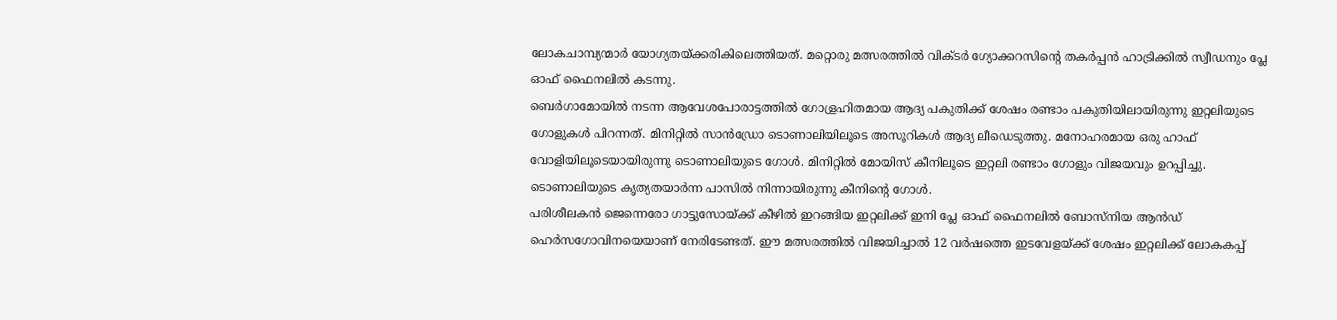ലോകചാമ്പ്യന്മാർ യോഗ്യതയ്ക്കരികിലെത്തിയത്. മറ്റൊരു മത്സരത്തിൽ വിക്ടർ ഗ്യോക്കറസിന്റെ തകർപ്പൻ ഹാട്രിക്കിൽ സ്വീഡനും പ്ലേ ഓഫ് ഫൈനലിൽ കടന്നു.
ബെർഗാമോയിൽ നടന്ന ആവേശപോരാട്ടത്തിൽ ഗോള്രഹിതമായ ആദ്യ പകുതിക്ക് ശേഷം രണ്ടാം പകുതിയിലായിരുന്നു ഇറ്റലിയുടെ ഗോളുകൾ പിറന്നത്. മിനിറ്റിൽ സാൻഡ്രോ ടൊണാലിയിലൂടെ അസൂറികൾ ആദ്യ ലീഡെടുത്തു. മനോഹരമായ ഒരു ഹാഫ് വോളിയിലൂടെയായിരുന്നു ടൊണാലിയുടെ ഗോൾ. മിനിറ്റിൽ മോയിസ് കീനിലൂടെ ഇറ്റലി രണ്ടാം ഗോളും വിജയവും ഉറപ്പിച്ചു. ടൊണാലിയുടെ കൃത്യതയാർന്ന പാസിൽ നിന്നായിരുന്നു കീനിന്റെ ഗോൾ.
പരിശീലകൻ ജെന്നെരോ ഗാട്ടുസോയ്ക്ക് കീഴിൽ ഇറങ്ങിയ ഇറ്റലിക്ക് ഇനി പ്ലേ ഓഫ് ഫൈനലിൽ ബോസ്നിയ ആൻഡ് ഹെർസഗോവിനയെയാണ് നേരിടേണ്ടത്. ഈ മത്സരത്തിൽ വിജയിച്ചാൽ 12 വർഷത്തെ ഇടവേളയ്ക്ക് ശേഷം ഇറ്റലിക്ക് ലോകകപ്പ്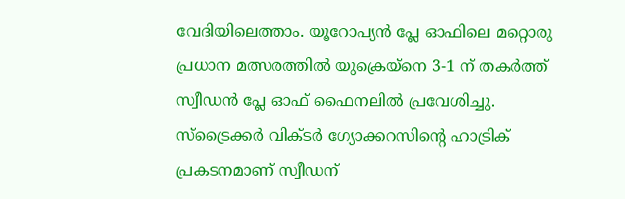വേദിയിലെത്താം. യൂറോപ്യൻ പ്ലേ ഓഫിലെ മറ്റൊരു പ്രധാന മത്സരത്തിൽ യുക്രെയ്നെ 3-1 ന് തകർത്ത് സ്വീഡൻ പ്ലേ ഓഫ് ഫൈനലിൽ പ്രവേശിച്ചു. സ്ട്രൈക്കർ വിക്ടർ ഗ്യോക്കറസിന്റെ ഹാട്രിക് പ്രകടനമാണ് സ്വീഡന്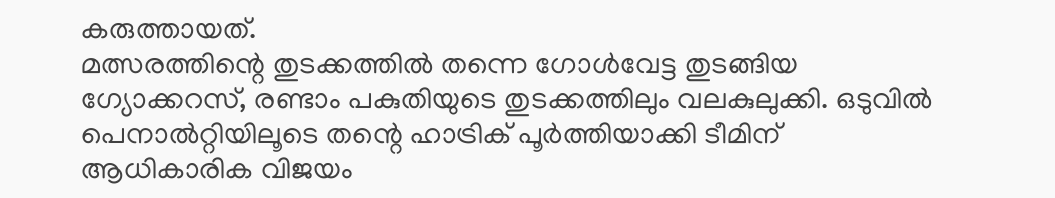കരുത്തായത്.
മത്സരത്തിന്റെ തുടക്കത്തിൽ തന്നെ ഗോൾവേട്ട തുടങ്ങിയ ഗ്യോക്കറസ്, രണ്ടാം പകുതിയുടെ തുടക്കത്തിലും വലകുലുക്കി. ഒടുവിൽ പെനാൽറ്റിയിലൂടെ തന്റെ ഹാട്രിക് പൂർത്തിയാക്കി ടീമിന് ആധികാരിക വിജയം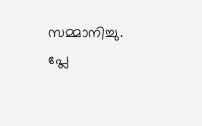സമ്മാനിച്ചു. പ്ലേ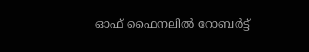ഓഫ് ഫൈനലിൽ റോബർട്ട്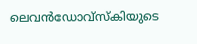ലെവൻഡോവ്സ്കിയുടെ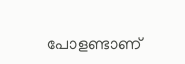പോളണ്ടാണ്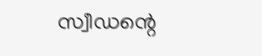സ്വീഡന്റെ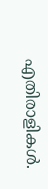എതിരാളികൾ.